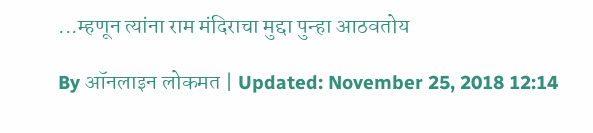...म्हणून त्यांना राम मंदिराचा मुद्दा पुन्हा आठवतोय

By ऑनलाइन लोकमत | Updated: November 25, 2018 12:14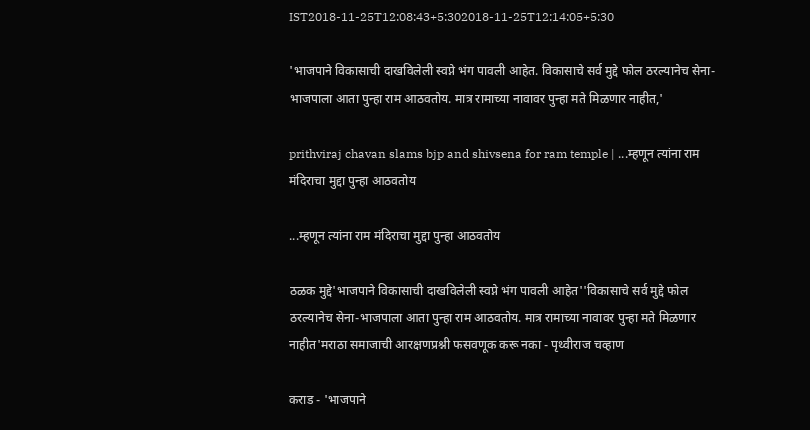IST2018-11-25T12:08:43+5:302018-11-25T12:14:05+5:30

'भाजपाने विकासाची दाखविलेली स्वप्ने भंग पावली आहेत. विकासाचे सर्व मुद्दे फोल ठरल्यानेच सेना-भाजपाला आता पुन्हा राम आठवतोय. मात्र रामाच्या नावावर पुन्हा मते मिळणार नाहीत,'

prithviraj chavan slams bjp and shivsena for ram temple | ...म्हणून त्यांना राम मंदिराचा मुद्दा पुन्हा आठवतोय

...म्हणून त्यांना राम मंदिराचा मुद्दा पुन्हा आठवतोय

ठळक मुद्दे'भाजपाने विकासाची दाखविलेली स्वप्ने भंग पावली आहेत''विकासाचे सर्व मुद्दे फोल ठरल्यानेच सेना-भाजपाला आता पुन्हा राम आठवतोय. मात्र रामाच्या नावावर पुन्हा मते मिळणार नाहीत'मराठा समाजाची आरक्षणप्रश्नी फसवणूक करू नका - पृथ्वीराज चव्हाण

कराड - 'भाजपाने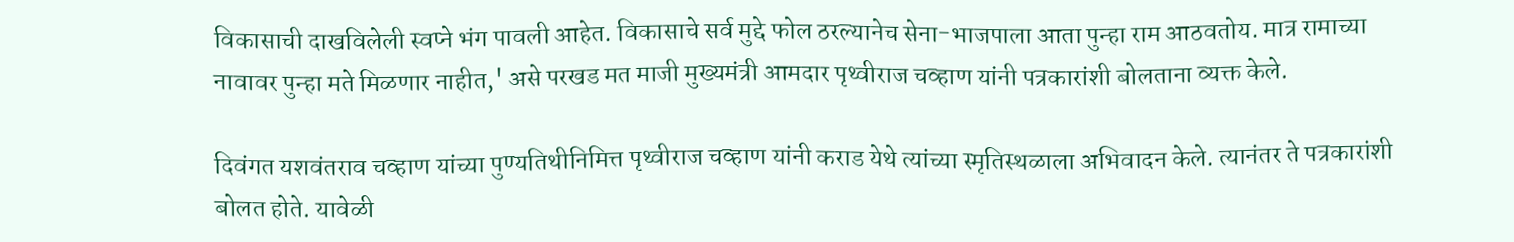विकासाची दाखविलेली स्वप्ने भंग पावली आहेत. विकासाचे सर्व मुद्दे फोल ठरल्यानेच सेना-भाजपाला आता पुन्हा राम आठवतोय. मात्र रामाच्या नावावर पुन्हा मते मिळणार नाहीत,' असे परखड मत माजी मुख्यमंत्री आमदार पृथ्वीराज चव्हाण यांनी पत्रकारांशी बोलताना व्यक्त केले.

दिवंगत यशवंतराव चव्हाण यांच्या पुण्यतिथीनिमित्त पृथ्वीराज चव्हाण यांनी कराड येथे त्यांच्या स्मृतिस्थळाला अभिवादन केले. त्यानंतर ते पत्रकारांशी बोलत होते. यावेळी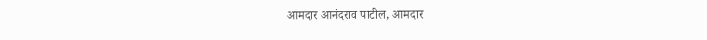आमदार आनंदराव पाटील, आमदार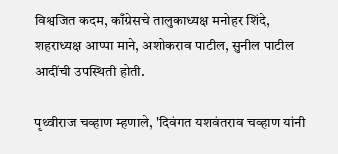विश्वजित कदम, काँग्रेसचे तालुकाध्यक्ष मनोहर शिंदे, शहराध्यक्ष आप्पा माने, अशोकराव पाटील, सुनील पाटील आदींची उपस्थिती होती.

पृथ्वीराज चव्हाण म्हणाले, 'दिवंगत यशवंतराव चव्हाण यांनी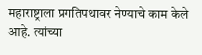महाराष्ट्राला प्रगतिपथावर नेण्याचे काम केले आहे. त्यांच्या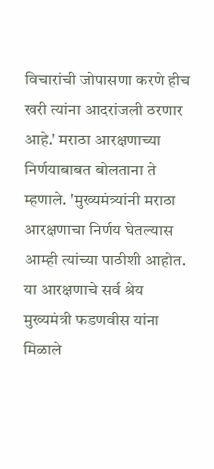विचारांची जोपासणा करणे हीच खरी त्यांना आदरांजली ठरणार आहे.' मराठा आरक्षणाच्या निर्णयाबाबत बोलताना ते म्हणाले. 'मुख्यमंत्र्यांनी मराठा आरक्षणाचा निर्णय घेतल्यास आम्ही त्यांच्या पाठीशी आहोत. या आरक्षणाचे सर्व श्रेय मुख्यमंत्री फडणवीस यांना मिळाले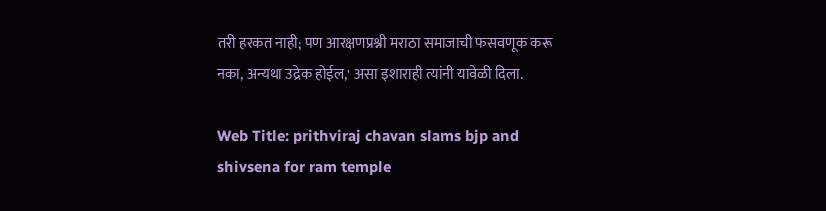तरी हरकत नाही; पण आरक्षणप्रश्नी मराठा समाजाची फसवणूक करू नका, अन्यथा उद्रेक होईल,' असा इशाराही त्यांनी यावेळी दिला.

Web Title: prithviraj chavan slams bjp and shivsena for ram temple